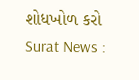શોધખોળ કરો
Surat News :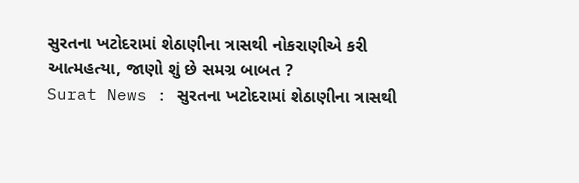સુરતના ખટોદરામાં શેઠાણીના ત્રાસથી નોકરાણીએ કરી આત્મહત્યા, જાણો શું છે સમગ્ર બાબત ?
Surat News : સુરતના ખટોદરામાં શેઠાણીના ત્રાસથી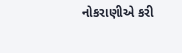નોકરાણીએ કરી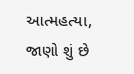આત્મહત્યા, જાણો શું છે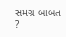સમગ્ર બાબત ?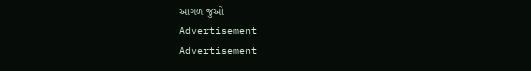આગળ જુઓ
Advertisement
Advertisement